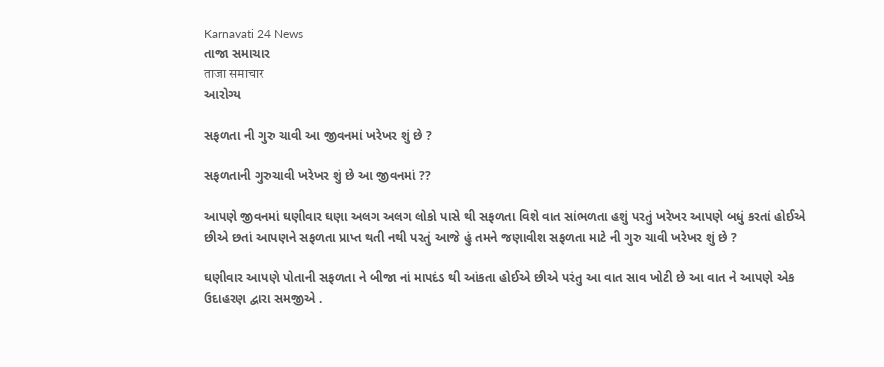Karnavati 24 News
તાજા સમાચાર
ताजा समाचार
આરોગ્ય

સફળતા ની ગુરુ ચાવી આ જીવનમાં ખરેખર શું છે ?

સફળતાની ગુરુચાવી ખરેખર શું છે આ જીવનમાં ??

આપણે જીવનમાં ઘણીવાર ઘણા અલગ અલગ લોકો પાસે થી સફળતા વિશે વાત સાંભળતા હશું પરતું ખરેખર આપણે બધું કરતાં હોઈએ છીએ છતાં આપણને સફળતા પ્રાપ્ત થતી નથી પરતું આજે હું તમને જણાવીશ સફળતા માટે ની ગુરુ ચાવી ખરેખર શું છે ?

ઘણીવાર આપણે પોતાની સફળતા ને બીજા નાં માપદંડ થી આંકતા હોઈએ છીએ પરંતુ આ વાત સાવ ખોટી છે આ વાત ને આપણે એક ઉદાહરણ દ્વારા સમજીએ .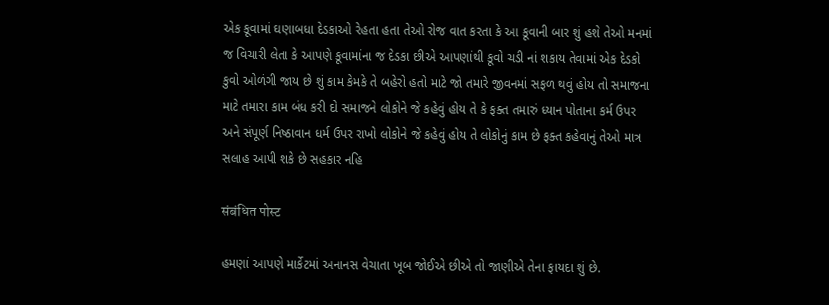એક કૂવામાં ઘણાબધા દેડકાઓ રેહતા હતા તેઓ રોજ વાત કરતા કે આ કૂવાની બાર શું હશે તેઓ મનમાં જ વિચારી લેતા કે આપણે કૂવામાંના જ દેડકા છીએ આપણાંથી કૂવો ચડી નાં શકાય તેવામાં એક દેડકો કુવો ઓળંગી જાય છે શું કામ કેમકે તે બહેરો હતો માટે જો તમારે જીવનમાં સફળ થવું હોય તો સમાજના માટે તમારા કામ બંધ કરી દો સમાજને લોકોને જે કહેવું હોય તે કે ફક્ત તમારું ધ્યાન પોતાના કર્મ ઉપર અને સંપૂર્ણ નિષ્ઠાવાન ધર્મ ઉપર રાખો લોકોને જે કહેવું હોય તે લોકોનું કામ છે ફક્ત કહેવાનું તેઓ માત્ર સલાહ આપી શકે છે સહકાર નહિ

संबंधित पोस्ट

હમણાં આપણે માર્કેટમાં અનાનસ વેચાતા ખૂબ જોઈએ છીએ તો જાણીએ તેના ફાયદા શું છે.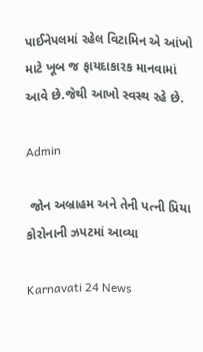પાઈનેપલમાં રહેલ વિટામિન એ આંખો માટે ખૂબ જ ફાયદાકારક માનવામાં આવે છે.જેથી આખો સ્વસ્થ રહે છે.

Admin

 જોન અબ્રાહમ અને તેની પત્ની પ્રિયા કોરોનાની ઝપટમાં આવ્યા

Karnavati 24 News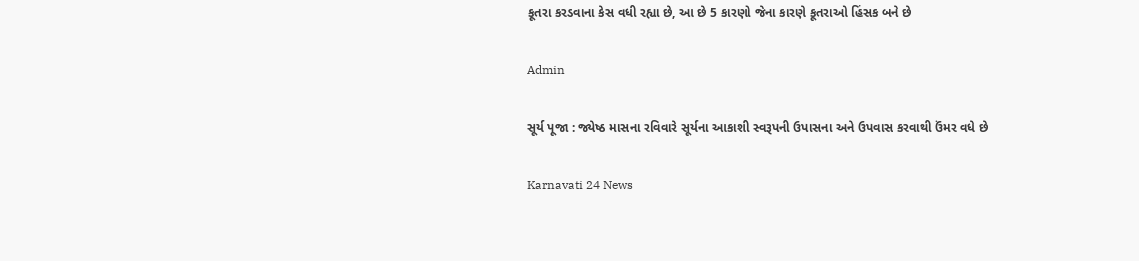કૂતરા કરડવાના કેસ વધી રહ્યા છે, આ છે 5 કારણો જેના કારણે કૂતરાઓ હિંસક બને છે

Admin

સૂર્ય પૂજા : જ્યેષ્ઠ માસના રવિવારે સૂર્યના આકાશી સ્વરૂપની ઉપાસના અને ઉપવાસ કરવાથી ઉંમર વધે છે

Karnavati 24 News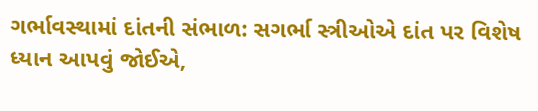ગર્ભાવસ્થામાં દાંતની સંભાળ: સગર્ભા સ્ત્રીઓએ દાંત પર વિશેષ ધ્યાન આપવું જોઈએ,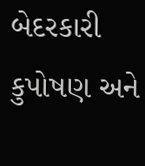બેદરકારી કુપોષણ અને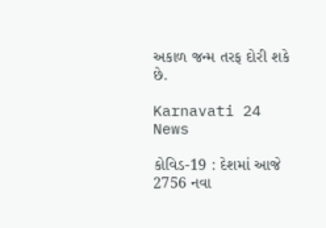અકાળ જન્મ તરફ દોરી શકે છે.

Karnavati 24 News

કોવિડ-19 : દેશમાં આજે 2756 નવા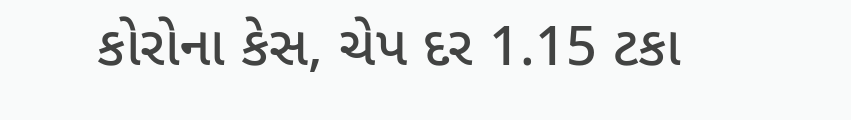કોરોના કેસ, ચેપ દર 1.15 ટકા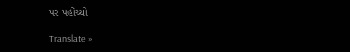પર પહોંચ્યો

Translate »